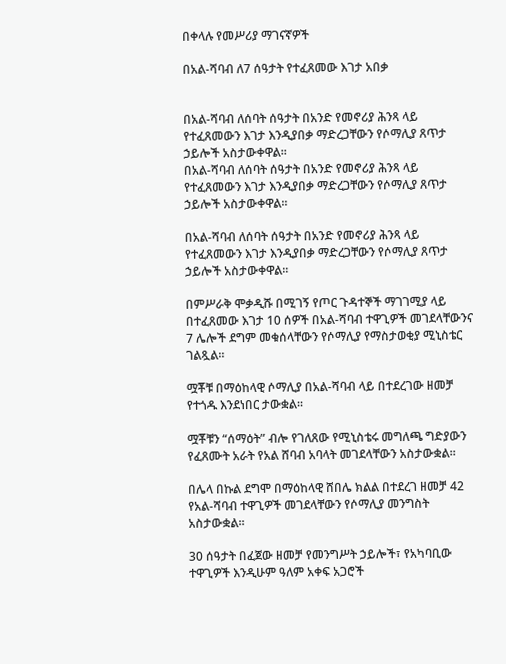በቀላሉ የመሥሪያ ማገናኛዎች

በአል-ሻባብ ለ7 ሰዓታት የተፈጸመው እገታ አበቃ


በአል-ሻባብ ለሰባት ሰዓታት በአንድ የመኖሪያ ሕንጻ ላይ የተፈጸመውን እገታ እንዲያበቃ ማድረጋቸውን የሶማሊያ ጸጥታ ኃይሎች አስታውቀዋል፡፡
በአል-ሻባብ ለሰባት ሰዓታት በአንድ የመኖሪያ ሕንጻ ላይ የተፈጸመውን እገታ እንዲያበቃ ማድረጋቸውን የሶማሊያ ጸጥታ ኃይሎች አስታውቀዋል፡፡

በአል-ሻባብ ለሰባት ሰዓታት በአንድ የመኖሪያ ሕንጻ ላይ የተፈጸመውን እገታ እንዲያበቃ ማድረጋቸውን የሶማሊያ ጸጥታ ኃይሎች አስታውቀዋል፡፡

በምሥራቅ ሞቃዲሹ በሚገኝ የጦር ጉዳተኞች ማገገሚያ ላይ በተፈጸመው እገታ 10 ሰዎች በአል-ሻባብ ተዋጊዎች መገደላቸውንና 7 ሌሎች ደግም መቁሰላቸውን የሶማሊያ የማስታወቂያ ሚኒስቴር ገልጿል።

ሟቾቹ በማዕከላዊ ሶማሊያ በአል-ሻባብ ላይ በተደረገው ዘመቻ የተጎዱ እንደነበር ታውቋል፡፡

ሟቾቹን “ሰማዕት” ብሎ የገለጸው የሚኒስቴሩ መግለጫ ግድያውን የፈጸሙት አራት የአል ሸባብ አባላት መገደላቸውን አስታውቋል።

በሌላ በኩል ደግሞ በማዕከላዊ ሸበሌ ክልል በተደረገ ዘመቻ 42 የአል-ሻባብ ተዋጊዎች መገደላቸውን የሶማሊያ መንግስት አስታውቋል፡፡

30 ሰዓታት በፈጀው ዘመቻ የመንግሥት ኃይሎች፣ የአካባቢው ተዋጊዎች እንዲሁም ዓለም አቀፍ አጋሮች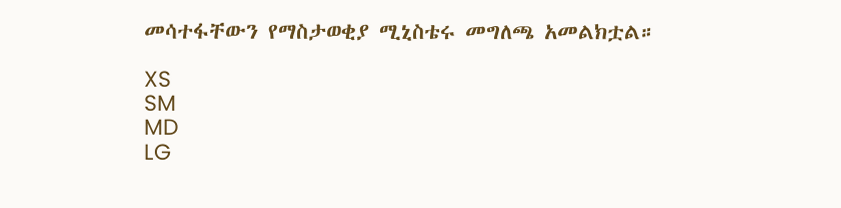መሳተፋቸውን የማስታወቂያ ሚኒስቴሩ መግለጫ አመልክቷል።

XS
SM
MD
LG